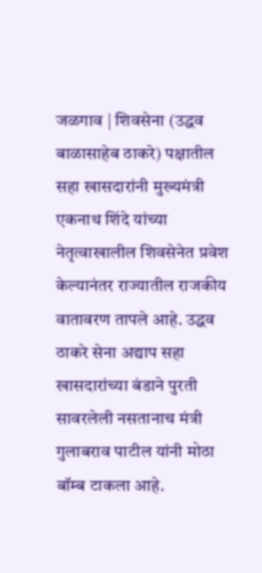जळगाव | शिवसेना (उद्धव बाळासाहेब ठाकरे) पक्षातील सहा खासदारांनी मुख्यमंत्री एकनाथ शिंदे यांच्या नेतृत्वाखालील शिवसेनेत प्रवेश केल्यानंतर राज्यातील राजकीय वातावरण तापले आहे. उद्धव ठाकरे सेना अद्याप सहा खासदारांच्या बंडाने पुरती सावरलेली नसतानाच मंत्री गुलाबराव पाटील यांनी मोठा बॉम्ब टाकला आहे.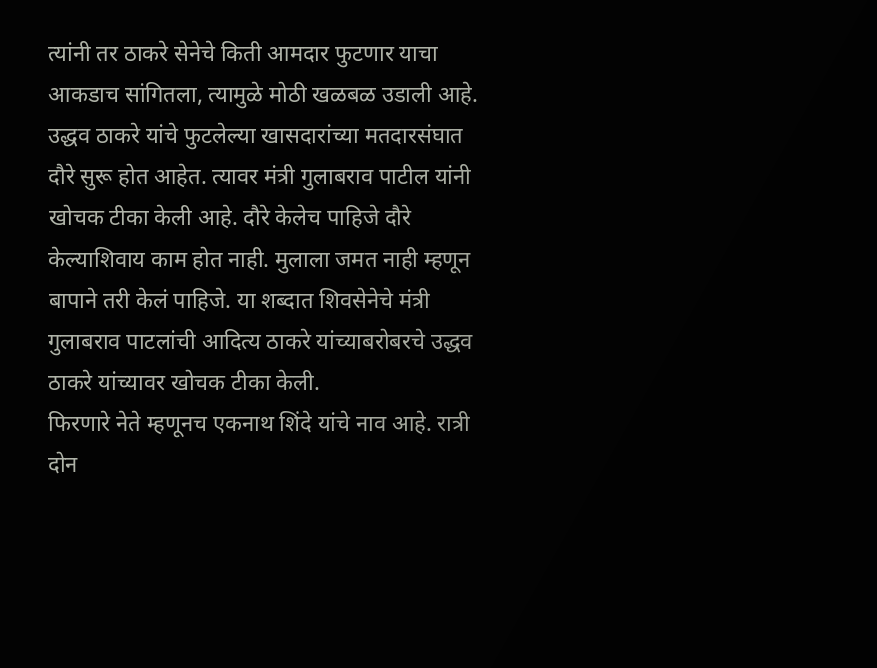त्यांनी तर ठाकरे सेनेचे किती आमदार फुटणार याचा आकडाच सांगितला, त्यामुळे मोठी खळबळ उडाली आहे.
उद्धव ठाकरे यांचे फुटलेल्या खासदारांच्या मतदारसंघात दौरे सुरू होत आहेत. त्यावर मंत्री गुलाबराव पाटील यांनी खोचक टीका केली आहे. दौरे केलेच पाहिजे दौरे केल्याशिवाय काम होत नाही. मुलाला जमत नाही म्हणून बापाने तरी केलं पाहिजे. या शब्दात शिवसेनेचे मंत्री गुलाबराव पाटलांची आदित्य ठाकरे यांच्याबरोबरचे उद्धव ठाकरे यांच्यावर खोचक टीका केली.
फिरणारे नेते म्हणूनच एकनाथ शिंदे यांचे नाव आहे. रात्री दोन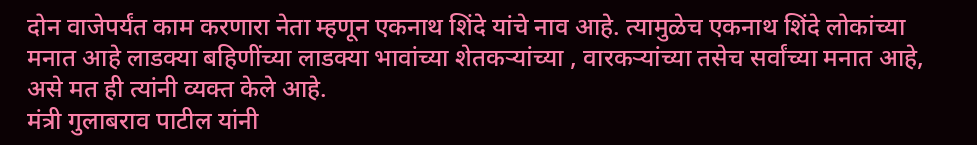दोन वाजेपर्यंत काम करणारा नेता म्हणून एकनाथ शिंदे यांचे नाव आहे. त्यामुळेच एकनाथ शिंदे लोकांच्या मनात आहे लाडक्या बहिणींच्या लाडक्या भावांच्या शेतकऱ्यांच्या , वारकऱ्यांच्या तसेच सर्वांच्या मनात आहे, असे मत ही त्यांनी व्यक्त केले आहे.
मंत्री गुलाबराव पाटील यांनी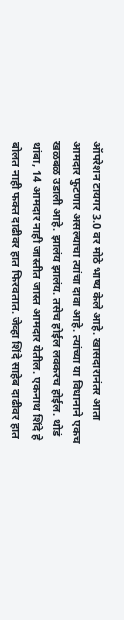ऑपरेशन टायगर 3.0 वर मोठे भाष्य केले आहे. खासदारानंतर आता आमदार फुटणार असल्याचा त्यांचा दावा आहे. त्यांच्या या विधानाने एकच खळबळ उडाली आहे. झालंय झालंय. तसेच होईल लवकरच होईल. थोडं थांबा, 14 आमदार नाही जास्तीत जास्त आमदार येतील. एकनाथ शिंदे हे बोलत नाही फक्त दाढीवर हात फिरवतात. जेव्हा शिंदे साहेब दाढीवर हात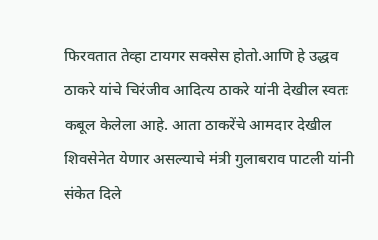फिरवतात तेव्हा टायगर सक्सेस होतो.आणि हे उद्धव ठाकरे यांचे चिरंजीव आदित्य ठाकरे यांनी देखील स्वतः कबूल केलेला आहे. आता ठाकरेंचे आमदार देखील शिवसेनेत येणार असल्याचे मंत्री गुलाबराव पाटली यांनी संकेत दिले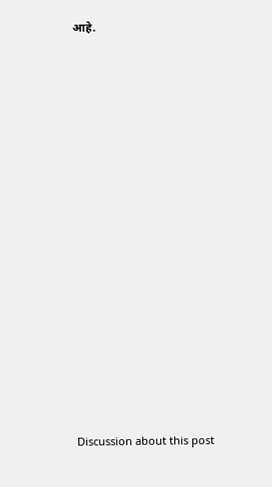आहे.















Discussion about this post